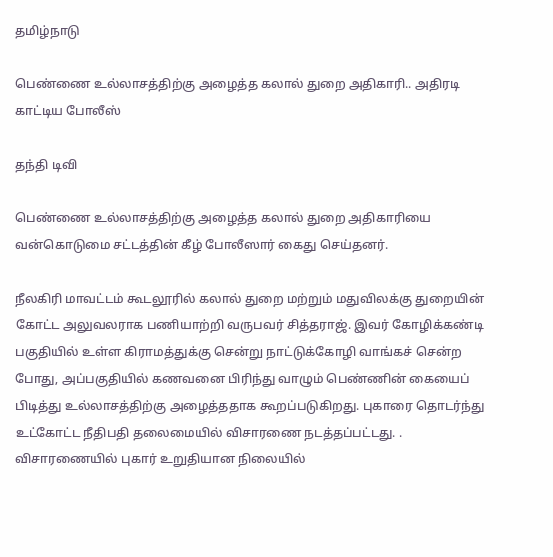தமிழ்நாடு

பெண்ணை உல்லாசத்திற்கு அழைத்த கலால் துறை அதிகாரி.. அதிரடி காட்டிய போலீஸ்

தந்தி டிவி

பெண்ணை உல்லாசத்திற்கு அழைத்த கலால் துறை அதிகாரியை வன்கொடுமை சட்டத்தின் கீழ் போலீஸார் கைது செய்தனர்.

நீலகிரி மாவட்டம் கூடலூரில் கலால் துறை மற்றும் மதுவிலக்கு துறையின் கோட்ட அலுவலராக பணியாற்றி வருபவர் சித்தராஜ். இவர் கோழிக்கண்டி பகுதியில் உள்ள கிராமத்துக்கு சென்று நாட்டுக்கோழி வாங்கச் சென்ற போது, அப்பகுதியில் கணவனை பிரிந்து வாழும் பெண்ணின் கையைப் பிடித்து உல்லாசத்திற்கு அழைத்ததாக கூறப்படுகிறது. புகாரை தொடர்ந்து உட்கோட்ட நீதிபதி தலைமையில் விசாரணை நடத்தப்பட்டது. . விசாரணையில் புகார் உறுதியான நிலையில்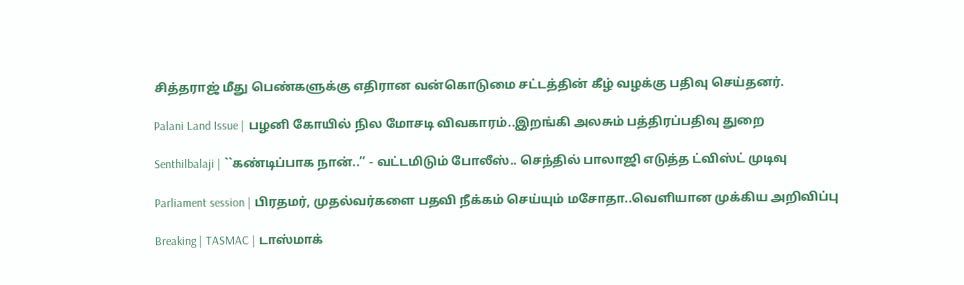சித்தராஜ் மீது பெண்களுக்கு எதிரான வன்கொடுமை சட்டத்தின் கீழ் வழக்கு பதிவு செய்தனர்.

Palani Land Issue | பழனி கோயில் நில மோசடி விவகாரம்..இறங்கி அலசும் பத்திரப்பதிவு துறை

Senthilbalaji | ``கண்டிப்பாக நான்..’’ - வட்டமிடும் போலீஸ்.. செந்தில் பாலாஜி எடுத்த ட்விஸ்ட் முடிவு

Parliament session | பிரதமர், முதல்வர்களை பதவி நீக்கம் செய்யும் மசோதா..வெளியான முக்கிய அறிவிப்பு

Breaking | TASMAC | டாஸ்மாக்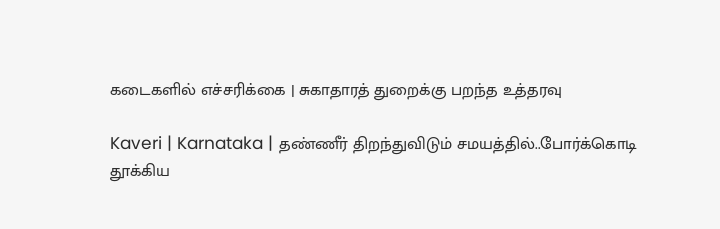கடைகளில் எச்சரிக்கை | சுகாதாரத் துறைக்கு பறந்த உத்தரவு

Kaveri | Karnataka | தண்ணீர் திறந்துவிடும் சமயத்தில்..போர்க்கொடி தூக்கிய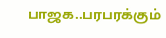பாஜக..பரபரக்கும்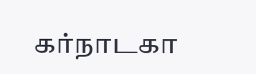கர்நாடகா